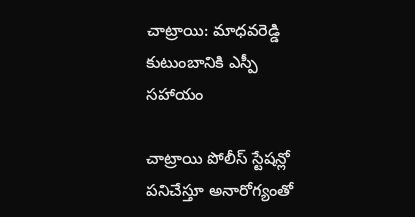చాట్రాయి: మాధవరెడ్డి కుటుంబానికి ఎస్పీ సహాయం

చాట్రాయి పోలీస్ స్టేషన్లో పనిచేస్తూ అనారోగ్యంతో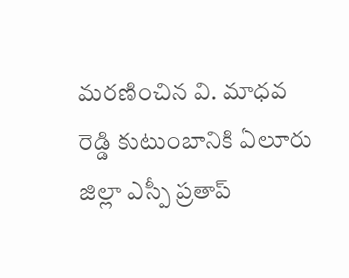మరణించిన వి. మాధవ రెడ్డి కుటుంబానికి ఏలూరు జిల్లా ఎస్పీ ప్రతాప్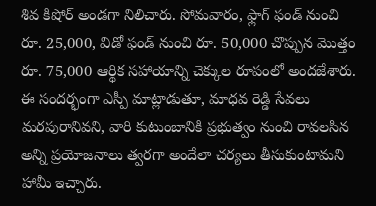శివ కిషోర్ అండగా నిలిచారు. సోమవారం, ఫ్లాగ్ ఫండ్ నుంచి రూ. 25,000, విడో ఫండ్ నుంచి రూ. 50,000 చొప్పున మొత్తం రూ. 75,000 ఆర్థిక సహాయాన్ని చెక్కుల రూపంలో అందజేశారు. ఈ సందర్భంగా ఎస్పీ మాట్లాడుతూ, మాధవ రెడ్డి సేవలు మరపురానివని, వారి కుటుంబానికి ప్రభుత్వం నుంచి రావలసిన అన్ని ప్రయోజనాలు త్వరగా అందేలా చర్యలు తీసుకుంటామని హామీ ఇచ్చారు.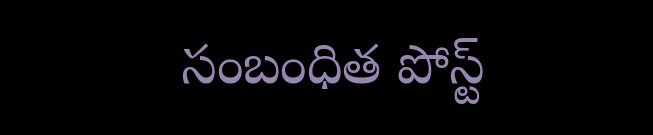సంబంధిత పోస్ట్